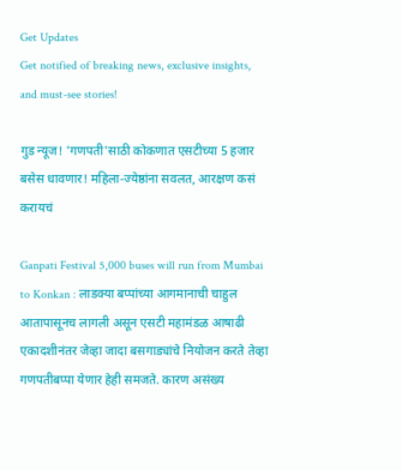Get Updates
Get notified of breaking news, exclusive insights, and must-see stories!

गुड न्यूज! 'गणपती'साठी कोकणात एसटीच्या 5 हजार बसेस धावणार! महिला-ज्येष्ठांना सवलत, आरक्षण कसं करायचं

Ganpati Festival 5,000 buses will run from Mumbai to Konkan : लाडक्या बप्पांच्या आगमानाची चाहुल आतापासूनच लागली असून एसटी महामंडळ आषाढी एकादशीनंतर जेव्हा जादा बसगाड्यांचे नियोजन करते तेव्हा गणपतीबप्पा येणार हेही समजते. कारण असंख्य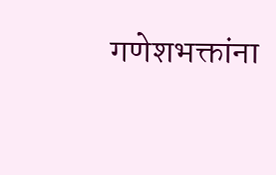गणेशभक्तांना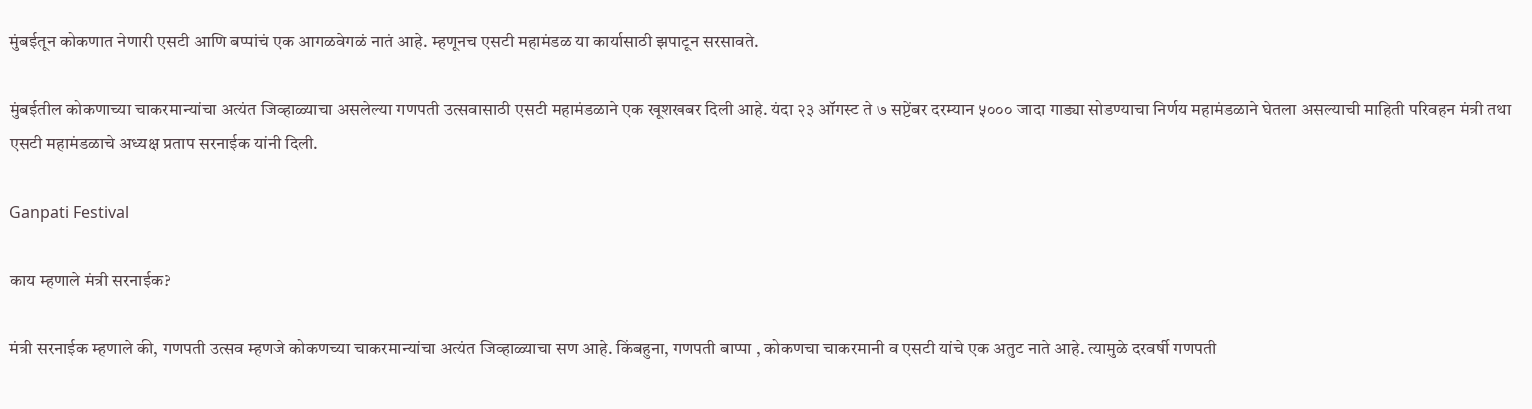मुंबईतून कोकणात नेणारी एसटी आणि बप्पांचं एक आगळवेगळं नातं आहे. म्हणूनच एसटी महामंडळ या कार्यासाठी झपाटून सरसावते.

मुंबईतील कोकणाच्या चाकरमान्यांचा अत्यंत जिव्हाळ्याचा असलेल्या गणपती उत्सवासाठी एसटी महामंडळाने एक खूशखबर दिली आहे. यंदा २३ ऑगस्ट ते ७ सप्टेंबर दरम्यान ५००० जादा गाड्या सोडण्याचा निर्णय महामंडळाने घेतला असल्याची माहिती परिवहन मंत्री तथा एसटी महामंडळाचे अध्यक्ष प्रताप सरनाईक यांनी दिली.

Ganpati Festival

काय म्हणाले मंत्री सरनाईक?

मंत्री सरनाईक म्हणाले की, गणपती उत्सव म्हणजे कोकणच्या चाकरमान्यांचा अत्यंत जिव्हाळ्याचा सण आहे. किंबहुना, गणपती बाप्पा , कोकणचा चाकरमानी व एसटी यांचे एक अतुट नाते आहे. त्यामुळे दरवर्षी गणपती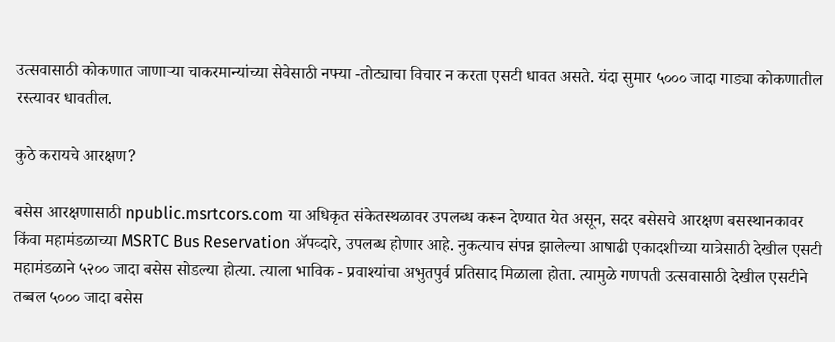उत्सवासाठी कोकणात जाणाऱ्या चाकरमान्यांच्या सेवेसाठी नफ्या -तोट्याचा विचार न करता एसटी धावत असते. यंदा सुमार ५००० जादा गाड्या कोकणातील रस्त्यावर धावतील.

कुठे करायचे आरक्षण?

बसेस आरक्षणासाठी npublic.msrtcors.com या अधिकृत संकेतस्थळावर उपलब्ध करून देण्यात येत असून, सदर बसेसचे आरक्षण बसस्थानकावर किंवा महामंडळाच्या MSRTC Bus Reservation ॲपव्दारे, उपलब्ध होणार आहे. नुकत्याच संपन्न झालेल्या आषाढी एकादशीच्या यात्रेसाठी देखील एसटी महामंडळाने ५२०० जादा बसेस सोडल्या होत्या. त्याला भाविक - प्रवाश्यांचा अभुतपुर्व प्रतिसाद मिळाला होता. त्यामुळे गणपती उत्सवासाठी देखील एसटीने तब्बल ५००० जादा बसेस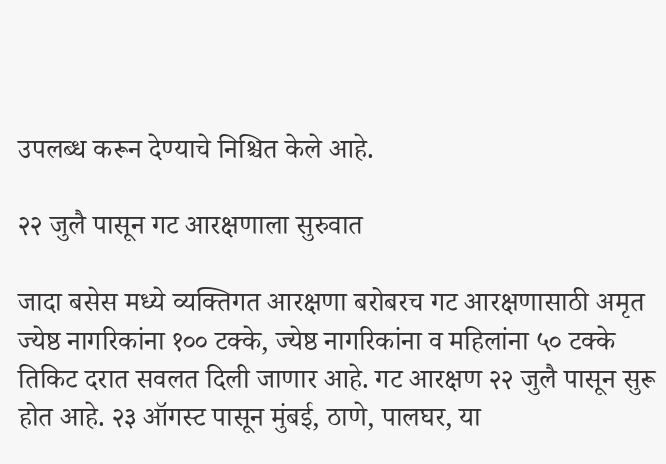उपलब्ध करून देण्याचे निश्चित केले आहे.

२२ जुलै पासून गट आरक्षणाला सुरुवात

जादा बसेस मध्ये व्यक्तिगत आरक्षणा बरोबरच गट आरक्षणासाठी अमृत ज्येष्ठ नागरिकांना १०० टक्के, ज्येष्ठ नागरिकांना व महिलांना ५० टक्के तिकिट दरात सवलत दिली जाणार आहे. गट आरक्षण २२ जुलै पासून सुरू होत आहे. २३ ऑगस्ट पासून मुंबई, ठाणे, पालघर, या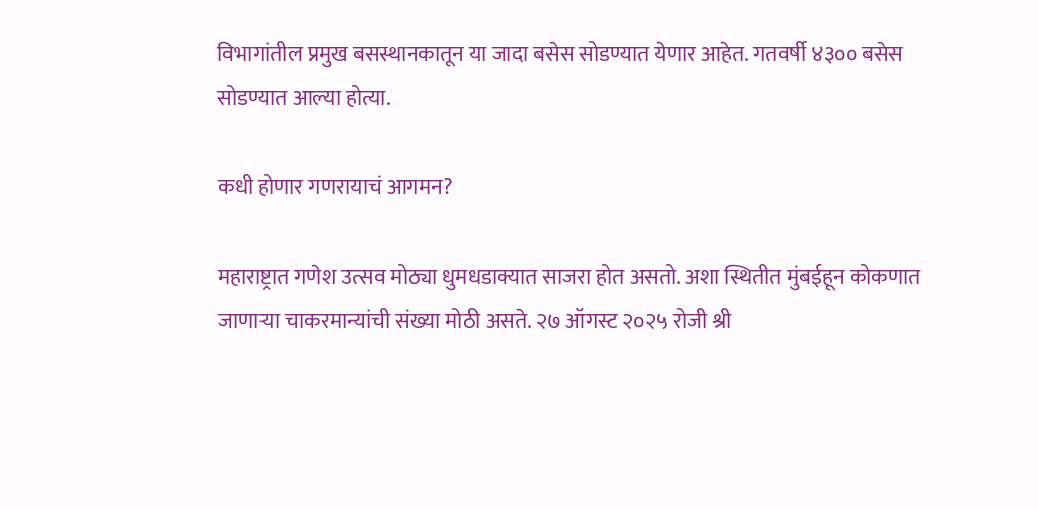विभागांतील प्रमुख बसस्थानकातून या जादा बसेस सोडण्यात येणार आहेत. गतवर्षी ४३०० बसेस सोडण्यात आल्या होत्या.

कधी होणार गणरायाचं आगमन?

महाराष्ट्रात गणेश उत्सव मोठ्या धुमधडाक्यात साजरा होत असतो. अशा स्थितीत मुंबईहून कोकणात जाणाऱ्या चाकरमान्यांची संख्या मोठी असते. २७ ऑगस्ट २०२५ रोजी श्री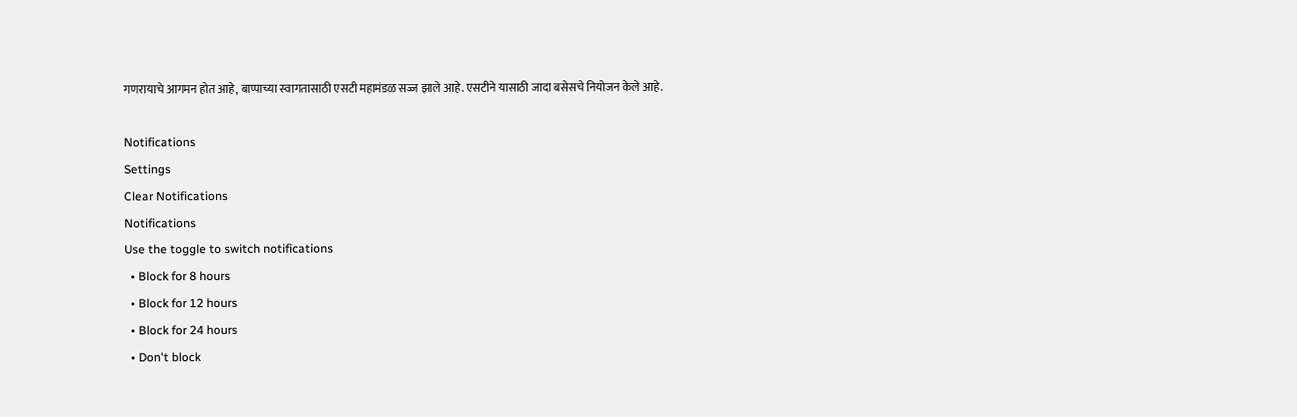गणरायाचे आगमन होत आहे, बाप्पाच्या स्वागतासाठी एसटी महामंडळ सज्ज झाले आहे. एसटीने यासाठी जादा बसेसचे नियोजन केले आहे.

Notifications
Settings
Clear Notifications
Notifications
Use the toggle to switch notifications
  • Block for 8 hours
  • Block for 12 hours
  • Block for 24 hours
  • Don't block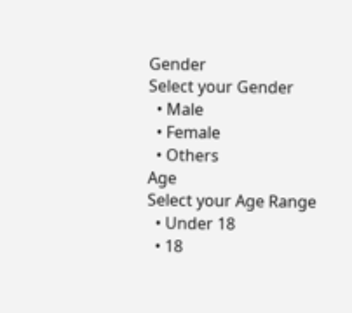Gender
Select your Gender
  • Male
  • Female
  • Others
Age
Select your Age Range
  • Under 18
  • 18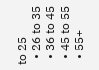to 25
  • 26 to 35
  • 36 to 45
  • 45 to 55
  • 55+